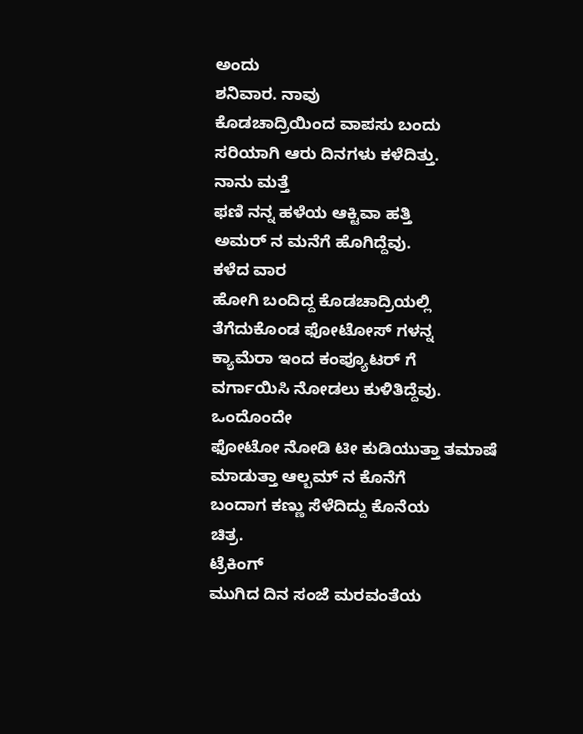ಅಂದು
ಶನಿವಾರ. ನಾವು
ಕೊಡಚಾದ್ರಿಯಿಂದ ವಾಪಸು ಬಂದು
ಸರಿಯಾಗಿ ಆರು ದಿನಗಳು ಕಳೆದಿತ್ತು.
ನಾನು ಮತ್ತೆ
ಫಣಿ ನನ್ನ ಹಳೆಯ ಆಕ್ಟಿವಾ ಹತ್ತಿ
ಅಮರ್ ನ ಮನೆಗೆ ಹೊಗಿದ್ದೆವು.
ಕಳೆದ ವಾರ
ಹೋಗಿ ಬಂದಿದ್ದ ಕೊಡಚಾದ್ರಿಯಲ್ಲಿ
ತೆಗೆದುಕೊಂಡ ಫೋಟೋಸ್ ಗಳನ್ನ
ಕ್ಯಾಮೆರಾ ಇಂದ ಕಂಪ್ಯೂಟರ್ ಗೆ
ವರ್ಗಾಯಿಸಿ ನೋಡಲು ಕುಳಿತಿದ್ದೆವು.
ಒಂದೊಂದೇ
ಫೋಟೋ ನೋಡಿ ಟೀ ಕುಡಿಯುತ್ತಾ ತಮಾಷೆ
ಮಾಡುತ್ತಾ ಆಲ್ಬಮ್ ನ ಕೊನೆಗೆ
ಬಂದಾಗ ಕಣ್ಣು ಸೆಳೆದಿದ್ದು ಕೊನೆಯ
ಚಿತ್ರ.
ಟ್ರೆಕಿಂಗ್
ಮುಗಿದ ದಿನ ಸಂಜೆ ಮರವಂತೆಯ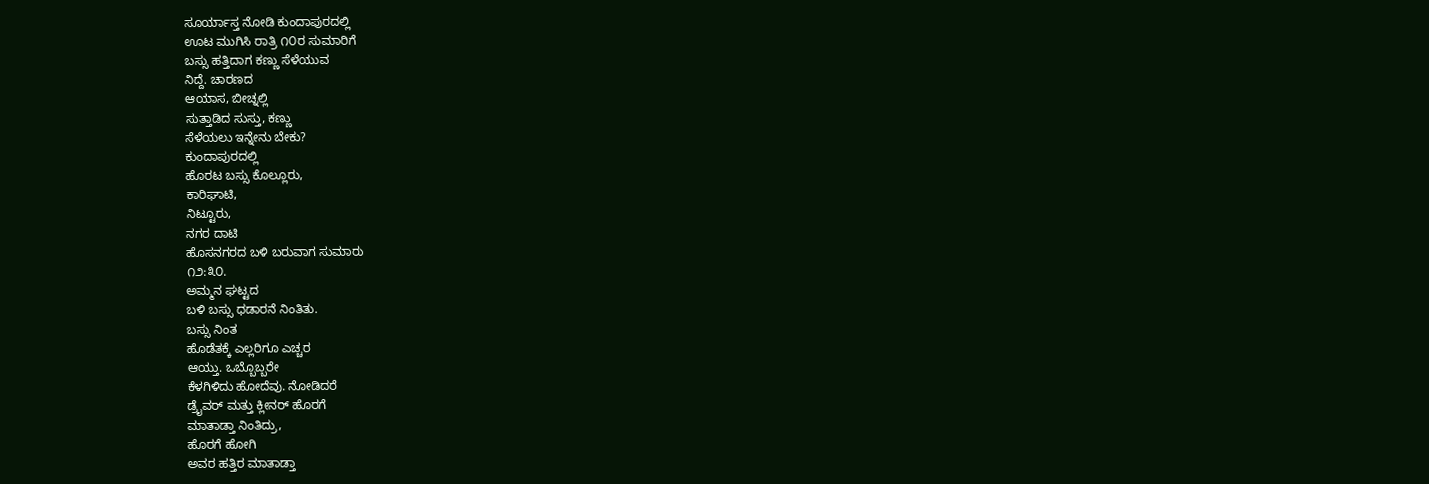ಸೂರ್ಯಾಸ್ತ ನೋಡಿ ಕುಂದಾಪುರದಲ್ಲಿ
ಊಟ ಮುಗಿಸಿ ರಾತ್ರಿ ೧೦ರ ಸುಮಾರಿಗೆ
ಬಸ್ಸು ಹತ್ತಿದಾಗ ಕಣ್ಣು ಸೆಳೆಯುವ
ನಿದ್ದೆ. ಚಾರಣದ
ಆಯಾಸ, ಬೀಚ್ನಲ್ಲಿ
ಸುತ್ತಾಡಿದ ಸುಸ್ತು, ಕಣ್ಣು
ಸೆಳೆಯಲು ಇನ್ನೇನು ಬೇಕು?
ಕುಂದಾಪುರದಲ್ಲಿ
ಹೊರಟ ಬಸ್ಸು ಕೊಲ್ಲೂರು,
ಕಾರಿಘಾಟಿ,
ನಿಟ್ಟೂರು,
ನಗರ ದಾಟಿ
ಹೊಸನಗರದ ಬಳಿ ಬರುವಾಗ ಸುಮಾರು
೧೨:೩೦.
ಅಮ್ಮನ ಘಟ್ಟದ
ಬಳಿ ಬಸ್ಸು ಧಡಾರನೆ ನಿಂತಿತು.
ಬಸ್ಸು ನಿಂತ
ಹೊಡೆತಕ್ಕೆ ಎಲ್ಲರಿಗೂ ಎಚ್ಚರ
ಆಯ್ತು. ಒಬ್ಬೊಬ್ಬರೇ
ಕೆಳಗಿಳಿದು ಹೋದೆವು. ನೋಡಿದರೆ
ಡ್ರೈವರ್ ಮತ್ತು ಕ್ಲೀನರ್ ಹೊರಗೆ
ಮಾತಾಡ್ತಾ ನಿಂತಿದ್ರು,
ಹೊರಗೆ ಹೋಗಿ
ಅವರ ಹತ್ತಿರ ಮಾತಾಡ್ತಾ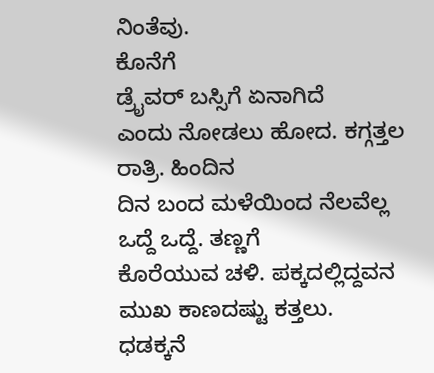ನಿಂತೆವು.
ಕೊನೆಗೆ
ಡ್ರೈವರ್ ಬಸ್ಸಿಗೆ ಏನಾಗಿದೆ
ಎಂದು ನೋಡಲು ಹೋದ. ಕಗ್ಗತ್ತಲ
ರಾತ್ರಿ. ಹಿಂದಿನ
ದಿನ ಬಂದ ಮಳೆಯಿಂದ ನೆಲವೆಲ್ಲ
ಒದ್ದೆ ಒದ್ದೆ. ತಣ್ಣಗೆ
ಕೊರೆಯುವ ಚಳಿ. ಪಕ್ಕದಲ್ಲಿದ್ದವನ
ಮುಖ ಕಾಣದಷ್ಟು ಕತ್ತಲು.
ಧಡಕ್ಕನೆ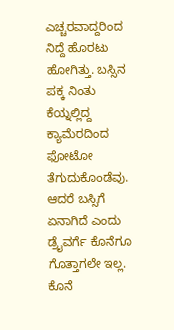ಎಚ್ಚರವಾದ್ದರಿಂದ ನಿದ್ದೆ ಹೊರಟು
ಹೋಗಿತ್ತು. ಬಸ್ಸಿನ
ಪಕ್ಕ ನಿಂತು ಕೆಯ್ನಲ್ಲಿದ್ದ
ಕ್ಯಾಮೆರದಿಂದ ಫೋಟೋ ತೆಗುದುಕೊಂಡೆವು.
ಆದರೆ ಬಸ್ಸಿಗೆ
ಏನಾಗಿದೆ ಎಂದು ಡ್ರೈವರ್ಗೆ ಕೊನೆಗೂ
ಗೊತ್ತಾಗಲೇ ಇಲ್ಲ. ಕೊನೆ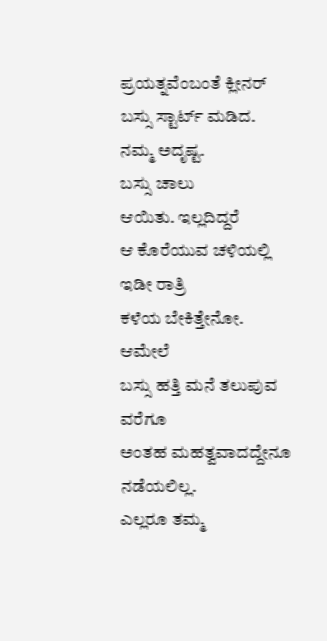ಪ್ರಯತ್ನವೆಂಬಂತೆ ಕ್ಲೀನರ್
ಬಸ್ಸು ಸ್ಟಾರ್ಟ್ ಮಡಿದ.
ನಮ್ಮ ಅದೃಷ್ಟ.
ಬಸ್ಸು ಚಾಲು
ಆಯಿತು. ಇಲ್ಲದಿದ್ದರೆ
ಆ ಕೊರೆಯುವ ಚಳಿಯಲ್ಲಿ ಇಡೀ ರಾತ್ರಿ
ಕಳೆಯ ಬೇಕಿತ್ತೇನೋ.
ಆಮೇಲೆ
ಬಸ್ಸು ಹತ್ತಿ ಮನೆ ತಲುಪುವ ವರೆಗೂ
ಅಂತಹ ಮಹತ್ವವಾದದ್ದೇನೂ ನಡೆಯಲಿಲ್ಲ.
ಎಲ್ಲರೂ ತಮ್ಮ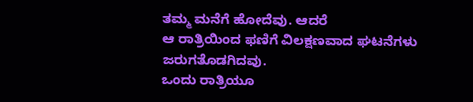ತಮ್ಮ ಮನೆಗೆ ಹೋದೆವು. ಆದರೆ
ಆ ರಾತ್ರಿಯಿಂದ ಫಣಿಗೆ ವಿಲಕ್ಷಣವಾದ ಘಟನೆಗಳು ಜರುಗತೊಡಗಿದವು.
ಒಂದು ರಾತ್ರಿಯೂ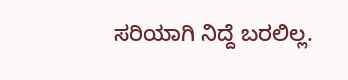ಸರಿಯಾಗಿ ನಿದ್ದೆ ಬರಲಿಲ್ಲ.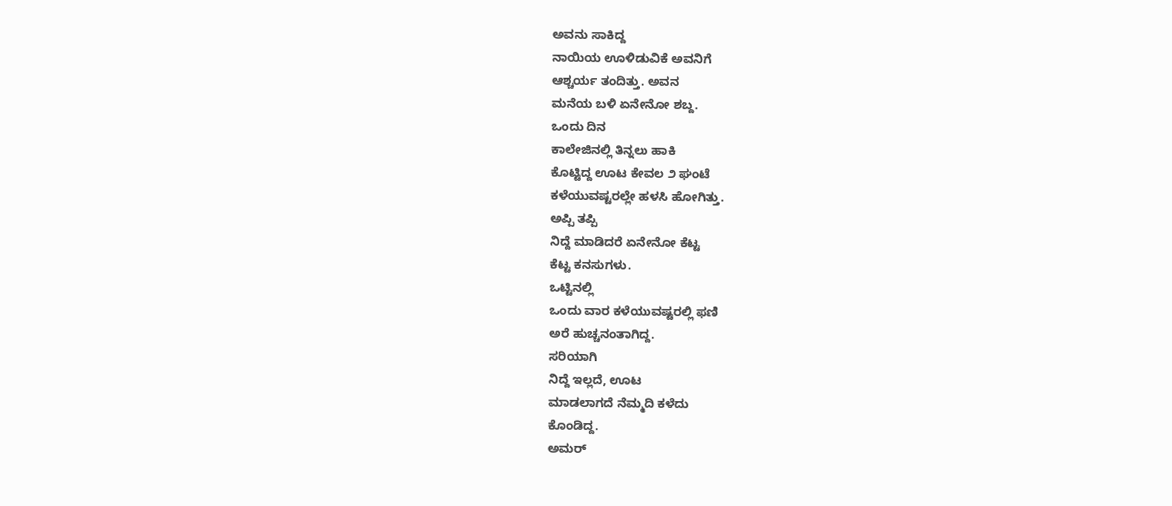ಅವನು ಸಾಕಿದ್ದ
ನಾಯಿಯ ಊಳಿಡುವಿಕೆ ಅವನಿಗೆ
ಆಶ್ಚರ್ಯ ತಂದಿತ್ತು. ಅವನ
ಮನೆಯ ಬಳಿ ಏನೇನೋ ಶಬ್ದ.
ಒಂದು ದಿನ
ಕಾಲೇಜಿನಲ್ಲಿ ತಿನ್ನಲು ಹಾಕಿ
ಕೊಟ್ಟಿದ್ದ ಊಟ ಕೇವಲ ೨ ಘಂಟೆ
ಕಳೆಯುವಷ್ಟರಲ್ಲೇ ಹಳಸಿ ಹೋಗಿತ್ತು.
ಅಪ್ಪಿ ತಪ್ಪಿ
ನಿದ್ದೆ ಮಾಡಿದರೆ ಏನೇನೋ ಕೆಟ್ಟ
ಕೆಟ್ಟ ಕನಸುಗಳು.
ಒಟ್ಟಿನಲ್ಲಿ
ಒಂದು ವಾರ ಕಳೆಯುವಷ್ಟರಲ್ಲಿ ಫಣಿ
ಅರೆ ಹುಚ್ಚನಂತಾಗಿದ್ದ.
ಸರಿಯಾಗಿ
ನಿದ್ದೆ ಇಲ್ಲದೆ, ಊಟ
ಮಾಡಲಾಗದೆ ನೆಮ್ಮದಿ ಕಳೆದು
ಕೊಂಡಿದ್ದ.
ಅಮರ್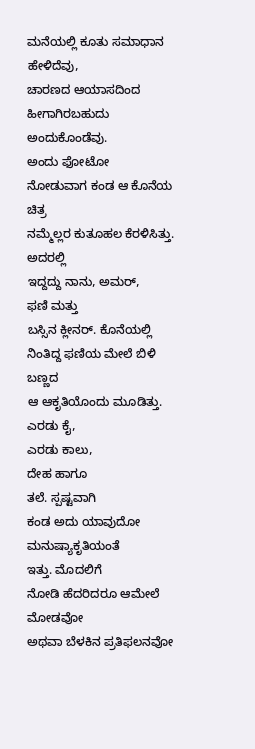ಮನೆಯಲ್ಲಿ ಕೂತು ಸಮಾಧಾನ ಹೇಳಿದೆವು,
ಚಾರಣದ ಆಯಾಸದಿಂದ
ಹೀಗಾಗಿರಬಹುದು ಅಂದುಕೊಂಡೆವು.
ಅಂದು ಫೋಟೋ
ನೋಡುವಾಗ ಕಂಡ ಆ ಕೊನೆಯ ಚಿತ್ರ
ನಮ್ಮೆಲ್ಲರ ಕುತೂಹಲ ಕೆರಳಿಸಿತ್ತು.
ಅದರಲ್ಲಿ
ಇದ್ದದ್ದು ನಾನು, ಅಮರ್,
ಫಣಿ ಮತ್ತು
ಬಸ್ಸಿನ ಕ್ಲೀನರ್. ಕೊನೆಯಲ್ಲಿ
ನಿಂತಿದ್ದ ಫಣಿಯ ಮೇಲೆ ಬಿಳಿ ಬಣ್ಣದ
ಆ ಆಕೃತಿಯೊಂದು ಮೂಡಿತ್ತು.
ಎರಡು ಕೈ,
ಎರಡು ಕಾಲು,
ದೇಹ ಹಾಗೂ
ತಲೆ. ಸ್ಪಷ್ಟವಾಗಿ
ಕಂಡ ಅದು ಯಾವುದೋ ಮನುಷ್ಯಾಕೃತಿಯಂತೆ
ಇತ್ತು. ಮೊದಲಿಗೆ
ನೋಡಿ ಹೆದರಿದರೂ ಆಮೇಲೆ ಮೋಡವೋ
ಅಥವಾ ಬೆಳಕಿನ ಪ್ರತಿಫಲನವೋ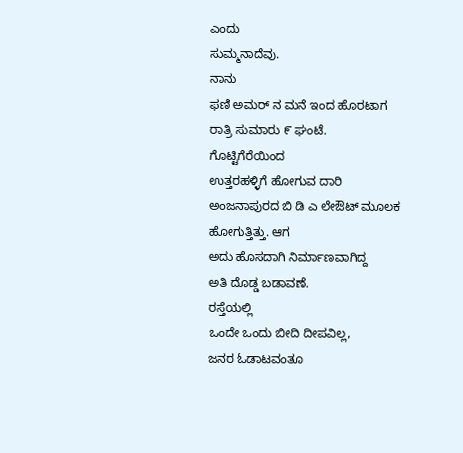ಎಂದು
ಸುಮ್ಮನಾದೆವು.
ನಾನು
ಫಣಿ ಅಮರ್ ನ ಮನೆ ಇಂದ ಹೊರಟಾಗ
ರಾತ್ರಿ ಸುಮಾರು ೯ ಘಂಟೆ.
ಗೊಟ್ಟಿಗೆರೆಯಿಂದ
ಉತ್ತರಹಳ್ಳಿಗೆ ಹೋಗುವ ದಾರಿ
ಅಂಜನಾಪುರದ ಬಿ ಡಿ ಎ ಲೇಔಟ್ ಮೂಲಕ
ಹೋಗುತ್ತಿತ್ತು. ಆಗ
ಅದು ಹೊಸದಾಗಿ ನಿರ್ಮಾಣವಾಗಿದ್ದ
ಅತಿ ದೊಡ್ಡ ಬಡಾವಣೆ.
ರಸ್ತೆಯಲ್ಲಿ
ಒಂದೇ ಒಂದು ಬೀದಿ ದೀಪವಿಲ್ಲ,
ಜನರ ಓಡಾಟವಂತೂ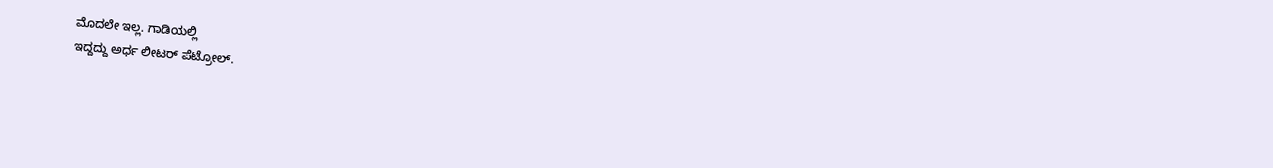ಮೊದಲೇ ಇಲ್ಲ. ಗಾಡಿಯಲ್ಲಿ
ಇದ್ದದ್ದು ಅರ್ಧ ಲೀಟರ್ ಪೆಟ್ರೋಲ್.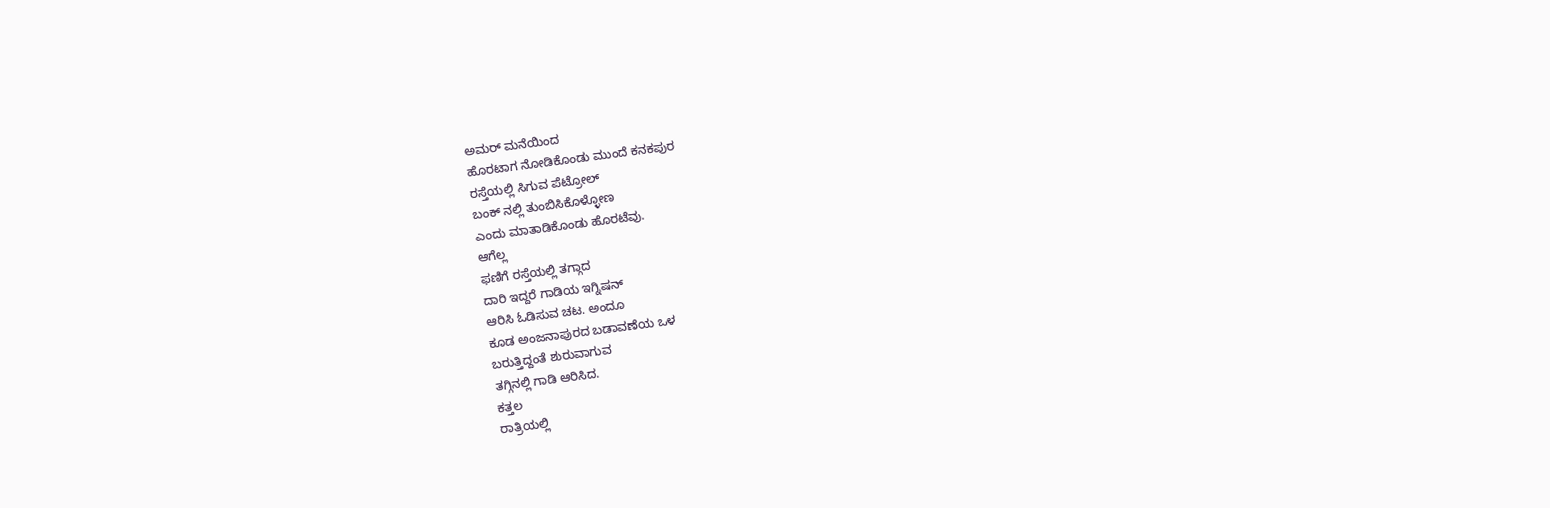ಅಮರ್ ಮನೆಯಿಂದ
ಹೊರಟಾಗ ನೋಡಿಕೊಂಡು ಮುಂದೆ ಕನಕಪುರ
ರಸ್ತೆಯಲ್ಲಿ ಸಿಗುವ ಪೆಟ್ರೋಲ್
ಬಂಕ್ ನಲ್ಲಿ ತುಂಬಿಸಿಕೊಳ್ಳೋಣ
ಎಂದು ಮಾತಾಡಿಕೊಂಡು ಹೊರಟೆವು.
ಆಗೆಲ್ಲ
ಫಣಿಗೆ ರಸ್ತೆಯಲ್ಲಿ ತಗ್ಗಾದ
ದಾರಿ ಇದ್ದರೆ ಗಾಡಿಯ ಇಗ್ನಿಷನ್
ಆರಿಸಿ ಓಡಿಸುವ ಚಟ. ಅಂದೂ
ಕೂಡ ಅಂಜನಾಪುರದ ಬಡಾವಣೆಯ ಒಳ
ಬರುತ್ತಿದ್ದಂತೆ ಶುರುವಾಗುವ
ತಗ್ಗಿನಲ್ಲಿ ಗಾಡಿ ಆರಿಸಿದ.
ಕತ್ತಲ
ರಾತ್ರಿಯಲ್ಲಿ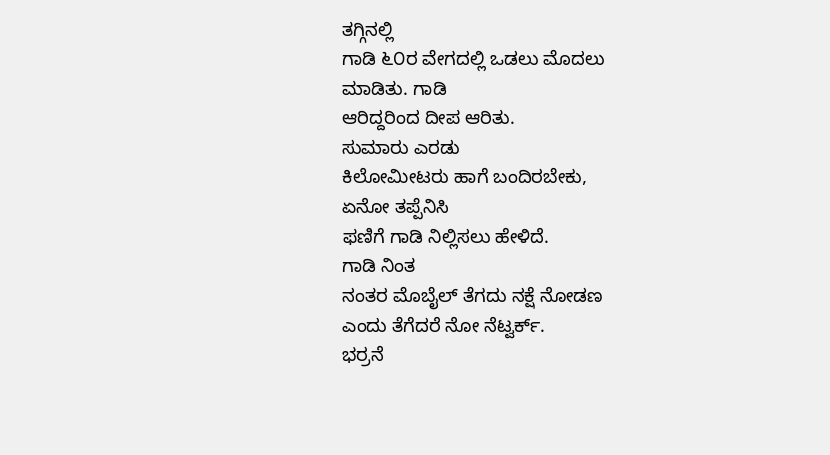ತಗ್ಗಿನಲ್ಲಿ
ಗಾಡಿ ೬೦ರ ವೇಗದಲ್ಲಿ ಒಡಲು ಮೊದಲು
ಮಾಡಿತು. ಗಾಡಿ
ಆರಿದ್ದರಿಂದ ದೀಪ ಆರಿತು.
ಸುಮಾರು ಎರಡು
ಕಿಲೋಮೀಟರು ಹಾಗೆ ಬಂದಿರಬೇಕು,
ಏನೋ ತಪ್ಪೆನಿಸಿ
ಫಣಿಗೆ ಗಾಡಿ ನಿಲ್ಲಿಸಲು ಹೇಳಿದೆ.
ಗಾಡಿ ನಿಂತ
ನಂತರ ಮೊಬೈಲ್ ತೆಗದು ನಕ್ಷೆ ನೋಡಣ
ಎಂದು ತೆಗೆದರೆ ನೋ ನೆಟ್ವರ್ಕ್.
ಭರ್ರನೆ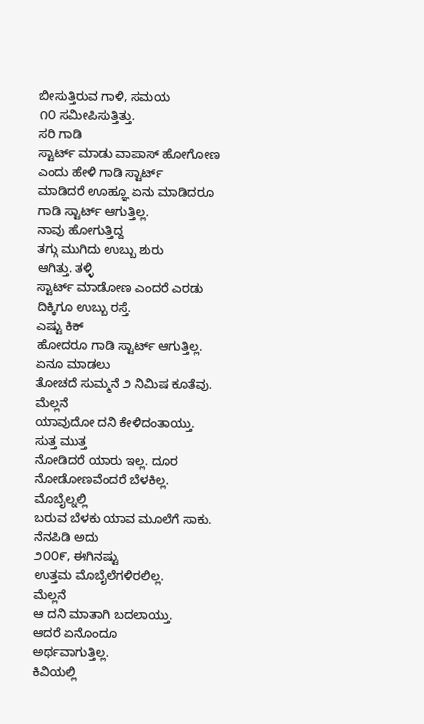ಬೀಸುತ್ತಿರುವ ಗಾಳಿ, ಸಮಯ
೧೦ ಸಮೀಪಿಸುತ್ತಿತ್ತು.
ಸರಿ ಗಾಡಿ
ಸ್ಟಾರ್ಟ್ ಮಾಡು ವಾಪಾಸ್ ಹೋಗೋಣ
ಎಂದು ಹೇಳಿ ಗಾಡಿ ಸ್ಟಾರ್ಟ್
ಮಾಡಿದರೆ ಊಹ್ಞೂ ಏನು ಮಾಡಿದರೂ
ಗಾಡಿ ಸ್ಟಾರ್ಟ್ ಆಗುತ್ತಿಲ್ಲ.
ನಾವು ಹೋಗುತ್ತಿದ್ದ
ತಗ್ಗು ಮುಗಿದು ಉಬ್ಬು ಶುರು
ಆಗಿತ್ತು. ತಳ್ಳಿ
ಸ್ಟಾರ್ಟ್ ಮಾಡೋಣ ಎಂದರೆ ಎರಡು
ದಿಕ್ಕಿಗೂ ಉಬ್ಬು ರಸ್ತೆ.
ಎಷ್ಟು ಕಿಕ್
ಹೋದರೂ ಗಾಡಿ ಸ್ಟಾರ್ಟ್ ಆಗುತ್ತಿಲ್ಲ.
ಏನೂ ಮಾಡಲು
ತೋಚದೆ ಸುಮ್ಮನೆ ೨ ನಿಮಿಷ ಕೂತೆವು.
ಮೆಲ್ಲನೆ
ಯಾವುದೋ ದನಿ ಕೇಳಿದಂತಾಯ್ತು.
ಸುತ್ತ ಮುತ್ತ
ನೋಡಿದರೆ ಯಾರು ಇಲ್ಲ. ದೂರ
ನೋಡೋಣವೆಂದರೆ ಬೆಳಕಿಲ್ಲ.
ಮೊಬೈಲ್ನಲ್ಲಿ
ಬರುವ ಬೆಳಕು ಯಾವ ಮೂಲೆಗೆ ಸಾಕು.
ನೆನಪಿಡಿ ಅದು
೨೦೦೯, ಈಗಿನಷ್ಟು
ಉತ್ತಮ ಮೊಬೈಲೆಗಳಿರಲಿಲ್ಲ.
ಮೆಲ್ಲನೆ
ಆ ದನಿ ಮಾತಾಗಿ ಬದಲಾಯ್ತು.
ಆದರೆ ಏನೊಂದೂ
ಅರ್ಥವಾಗುತ್ತಿಲ್ಲ.
ಕಿವಿಯಲ್ಲಿ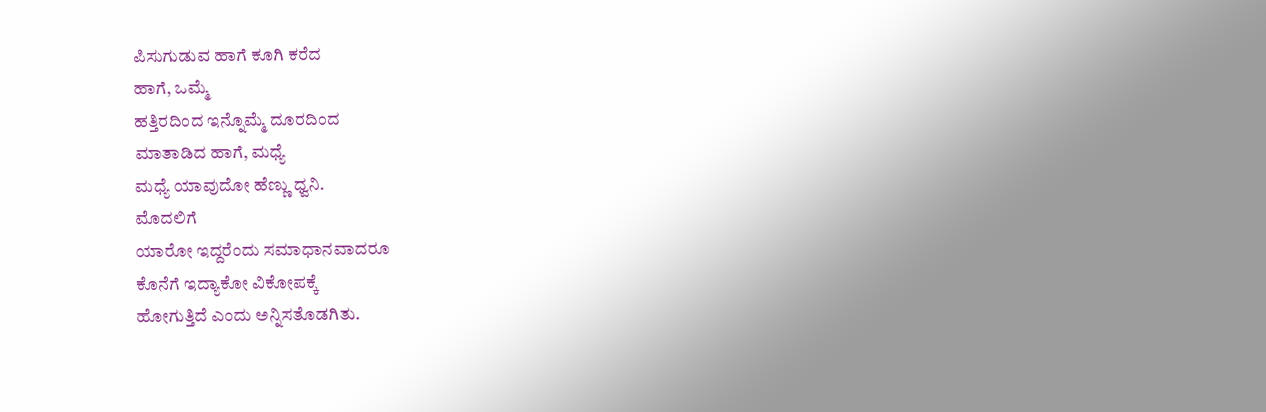ಪಿಸುಗುಡುವ ಹಾಗೆ ಕೂಗಿ ಕರೆದ
ಹಾಗೆ, ಒಮ್ಮೆ
ಹತ್ತಿರದಿಂದ ಇನ್ನೊಮ್ಮೆ ದೂರದಿಂದ
ಮಾತಾಡಿದ ಹಾಗೆ, ಮಧ್ಯೆ
ಮಧ್ಯೆ ಯಾವುದೋ ಹೆಣ್ಣು ಧ್ವನಿ.
ಮೊದಲಿಗೆ
ಯಾರೋ ಇದ್ದರೆಂದು ಸಮಾಧಾನವಾದರೂ
ಕೊನೆಗೆ ಇದ್ಯಾಕೋ ವಿಕೋಪಕ್ಕೆ
ಹೋಗುತ್ತಿದೆ ಎಂದು ಅನ್ನಿಸತೊಡಗಿತು.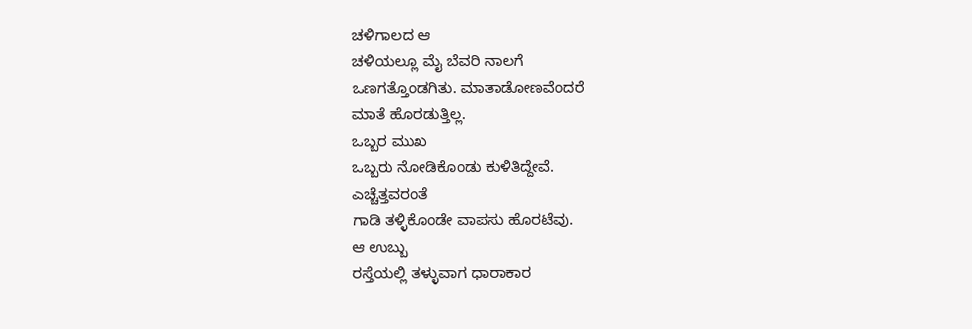ಚಳಿಗಾಲದ ಆ
ಚಳಿಯಲ್ಲೂ ಮೈ ಬೆವರಿ ನಾಲಗೆ
ಒಣಗತ್ತೊಂಡಗಿತು. ಮಾತಾಡೋಣವೆಂದರೆ
ಮಾತೆ ಹೊರಡುತ್ತಿಲ್ಲ.
ಒಬ್ಬರ ಮುಖ
ಒಬ್ಬರು ನೋಡಿಕೊಂಡು ಕುಳಿತಿದ್ದೇವೆ.
ಎಚ್ಚೆತ್ತವರಂತೆ
ಗಾಡಿ ತಳ್ಳಿಕೊಂಡೇ ವಾಪಸು ಹೊರಟೆವು.
ಆ ಉಬ್ಬು
ರಸ್ತೆಯಲ್ಲಿ ತಳ್ಳುವಾಗ ಧಾರಾಕಾರ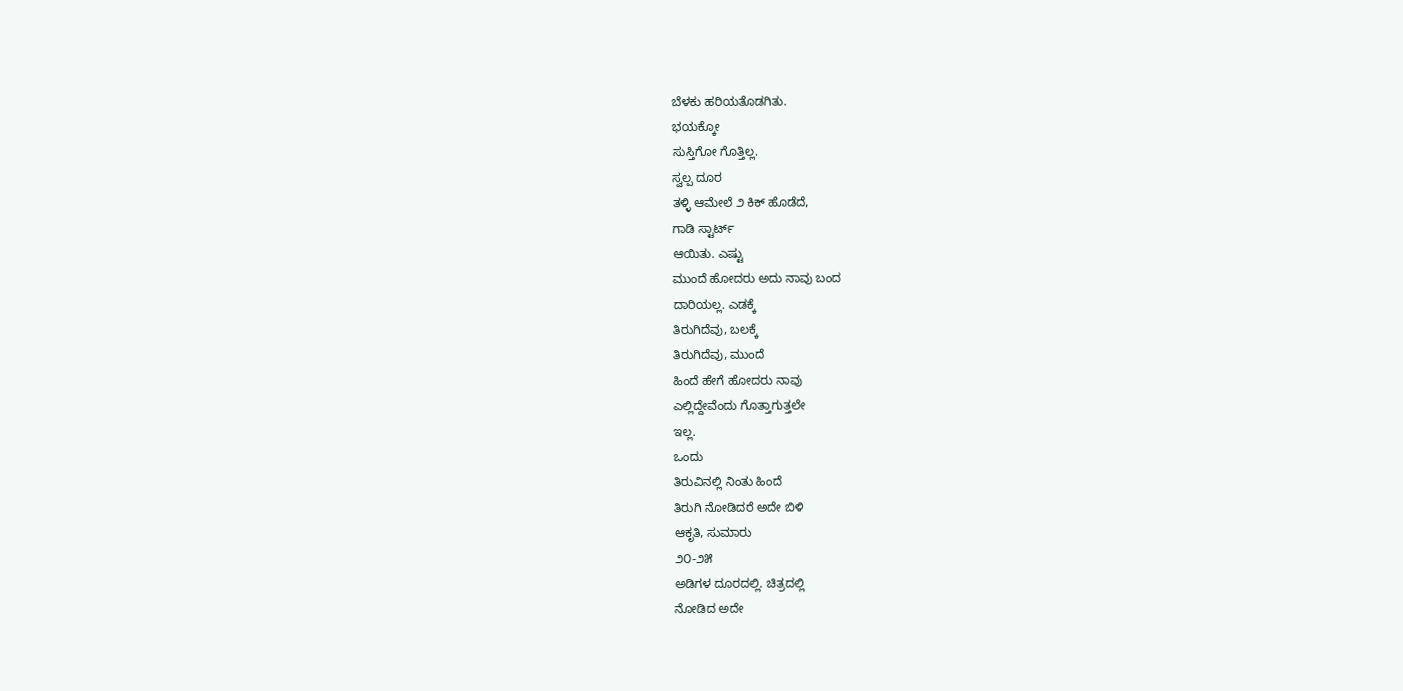ಬೆಳಕು ಹರಿಯತೊಡಗಿತು.
ಭಯಕ್ಕೋ
ಸುಸ್ತಿಗೋ ಗೊತ್ತಿಲ್ಲ.
ಸ್ವಲ್ಪ ದೂರ
ತಳ್ಳಿ ಆಮೇಲೆ ೨ ಕಿಕ್ ಹೊಡೆದೆ,
ಗಾಡಿ ಸ್ಟಾರ್ಟ್
ಆಯಿತು. ಎಷ್ಟು
ಮುಂದೆ ಹೋದರು ಅದು ನಾವು ಬಂದ
ದಾರಿಯಲ್ಲ. ಎಡಕ್ಕೆ
ತಿರುಗಿದೆವು, ಬಲಕ್ಕೆ
ತಿರುಗಿದೆವು, ಮುಂದೆ
ಹಿಂದೆ ಹೇಗೆ ಹೋದರು ನಾವು
ಎಲ್ಲಿದ್ದೇವೆಂದು ಗೊತ್ತಾಗುತ್ತಲೇ
ಇಲ್ಲ.
ಒಂದು
ತಿರುವಿನಲ್ಲಿ ನಿಂತು ಹಿಂದೆ
ತಿರುಗಿ ನೋಡಿದರೆ ಅದೇ ಬಿಳಿ
ಆಕೃತಿ, ಸುಮಾರು
೨೦-೨೫
ಅಡಿಗಳ ದೂರದಲ್ಲಿ. ಚಿತ್ರದಲ್ಲಿ
ನೋಡಿದ ಅದೇ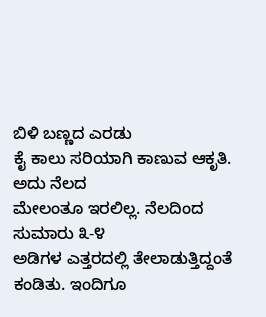ಬಿಳಿ ಬಣ್ಣದ ಎರಡು
ಕೈ ಕಾಲು ಸರಿಯಾಗಿ ಕಾಣುವ ಆಕೃತಿ.
ಅದು ನೆಲದ
ಮೇಲಂತೂ ಇರಲಿಲ್ಲ. ನೆಲದಿಂದ
ಸುಮಾರು ೩-೪
ಅಡಿಗಳ ಎತ್ತರದಲ್ಲಿ ತೇಲಾಡುತ್ತಿದ್ದಂತೆ
ಕಂಡಿತು. ಇಂದಿಗೂ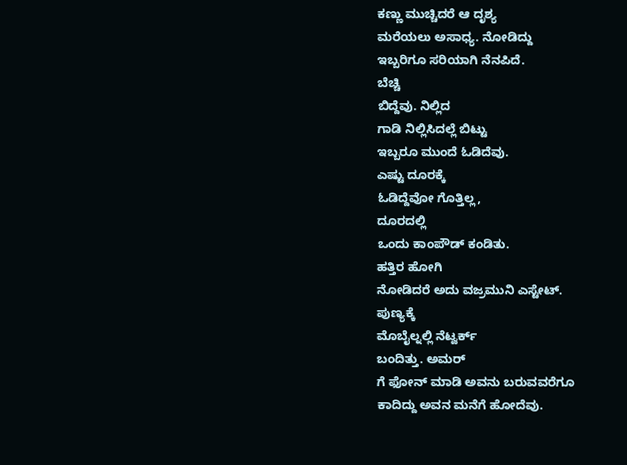ಕಣ್ಣು ಮುಚ್ಚಿದರೆ ಆ ದೃಶ್ಯ
ಮರೆಯಲು ಅಸಾಧ್ಯ. ನೋಡಿದ್ದು
ಇಬ್ಬರಿಗೂ ಸರಿಯಾಗಿ ನೆನಪಿದೆ.
ಬೆಚ್ಚಿ
ಬಿದ್ದೆವು. ನಿಲ್ಲಿದ
ಗಾಡಿ ನಿಲ್ಲಿಸಿದಲ್ಲೆ ಬಿಟ್ಟು
ಇಬ್ಬರೂ ಮುಂದೆ ಓಡಿದೆವು.
ಎಷ್ಟು ದೂರಕ್ಕೆ
ಓಡಿದ್ದೆವೋ ಗೊತ್ತಿಲ್ಲ,
ದೂರದಲ್ಲಿ
ಒಂದು ಕಾಂಪೌಡ್ ಕಂಡಿತು.
ಹತ್ತಿರ ಹೋಗಿ
ನೋಡಿದರೆ ಅದು ವಜ್ರಮುನಿ ಎಸ್ಟೇಟ್.
ಪುಣ್ಯಕ್ಕೆ
ಮೊಬೈಲ್ನಲ್ಲಿ ನೆಟ್ವರ್ಕ್
ಬಂದಿತ್ತು. ಅಮರ್
ಗೆ ಫೋನ್ ಮಾಡಿ ಅವನು ಬರುವವರೆಗೂ
ಕಾದಿದ್ದು ಅವನ ಮನೆಗೆ ಹೋದೆವು.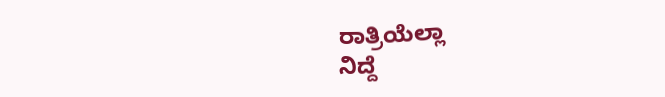ರಾತ್ರಿಯೆಲ್ಲಾ
ನಿದ್ದೆ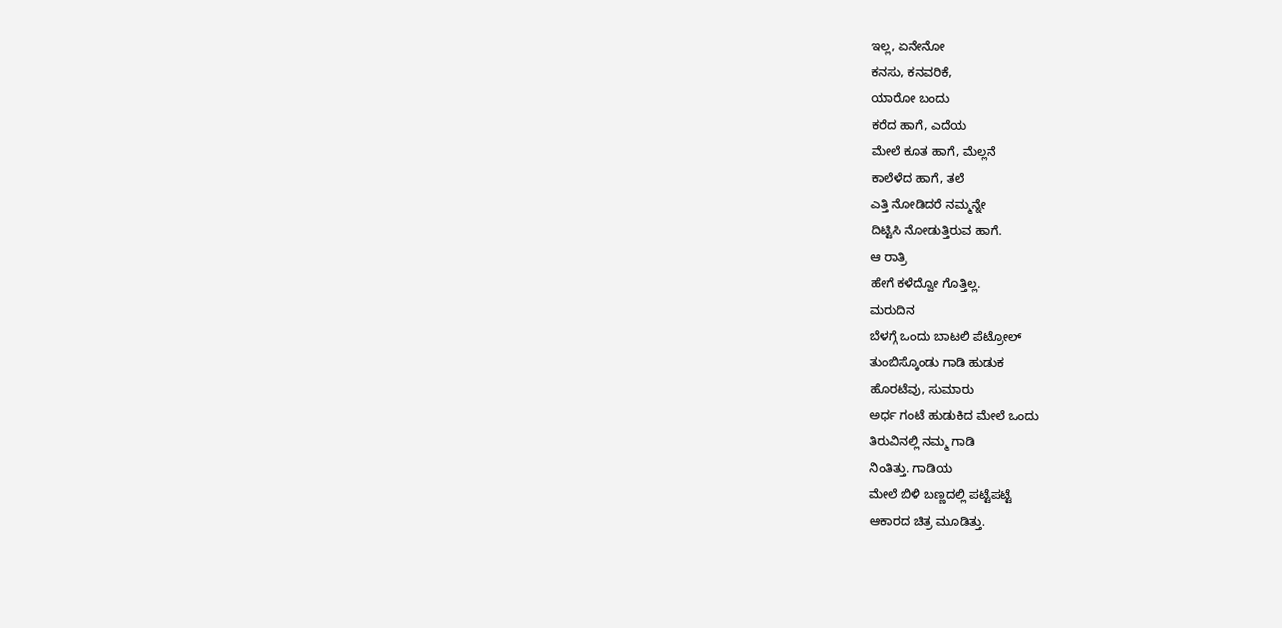ಇಲ್ಲ, ಏನೇನೋ
ಕನಸು, ಕನವರಿಕೆ,
ಯಾರೋ ಬಂದು
ಕರೆದ ಹಾಗೆ, ಎದೆಯ
ಮೇಲೆ ಕೂತ ಹಾಗೆ, ಮೆಲ್ಲನೆ
ಕಾಲೆಳೆದ ಹಾಗೆ, ತಲೆ
ಎತ್ತಿ ನೋಡಿದರೆ ನಮ್ಮನ್ನೇ
ದಿಟ್ಟಿಸಿ ನೋಡುತ್ತಿರುವ ಹಾಗೆ.
ಆ ರಾತ್ರಿ
ಹೇಗೆ ಕಳೆದ್ವೋ ಗೊತ್ತಿಲ್ಲ.
ಮರುದಿನ
ಬೆಳಗ್ಗೆ ಒಂದು ಬಾಟಲಿ ಪೆಟ್ರೋಲ್
ತುಂಬಿಸ್ಕೊಂಡು ಗಾಡಿ ಹುಡುಕ
ಹೊರಟೆವು, ಸುಮಾರು
ಅರ್ಧ ಗಂಟೆ ಹುಡುಕಿದ ಮೇಲೆ ಒಂದು
ತಿರುವಿನಲ್ಲಿ ನಮ್ಮ ಗಾಡಿ
ನಿಂತಿತ್ತು. ಗಾಡಿಯ
ಮೇಲೆ ಬಿಳಿ ಬಣ್ಣದಲ್ಲಿ ಪಟ್ಟೆಪಟ್ಟೆ
ಆಕಾರದ ಚಿತ್ರ ಮೂಡಿತ್ತು.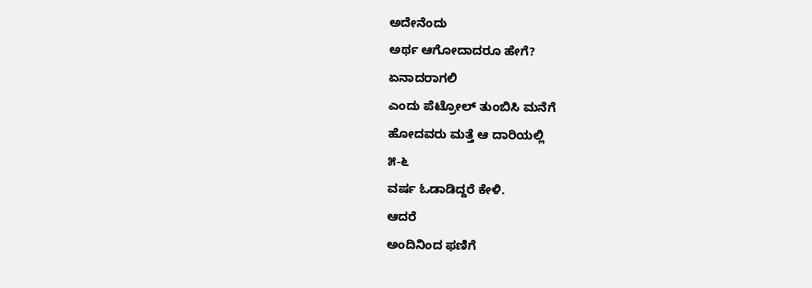ಅದೇನೆಂದು
ಅರ್ಥ ಆಗೋದಾದರೂ ಹೇಗೆ?
ಏನಾದರಾಗಲಿ
ಎಂದು ಪೆಟ್ರೋಲ್ ತುಂಬಿಸಿ ಮನೆಗೆ
ಹೋದವರು ಮತ್ತೆ ಆ ದಾರಿಯಲ್ಲಿ
೫-೬
ವರ್ಷ ಓಡಾಡಿದ್ದರೆ ಕೇಳಿ.
ಆದರೆ
ಅಂದಿನಿಂದ ಫಣಿಗೆ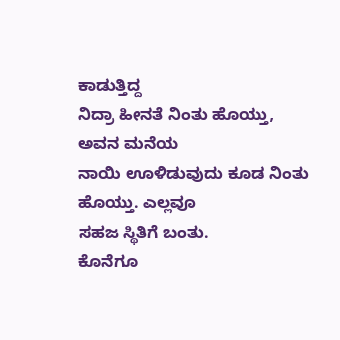ಕಾಡುತ್ತಿದ್ದ
ನಿದ್ರಾ ಹೀನತೆ ನಿಂತು ಹೊಯ್ತು,
ಅವನ ಮನೆಯ
ನಾಯಿ ಊಳಿಡುವುದು ಕೂಡ ನಿಂತು
ಹೊಯ್ತು. ಎಲ್ಲವೂ
ಸಹಜ ಸ್ಥಿತಿಗೆ ಬಂತು.
ಕೊನೆಗೂ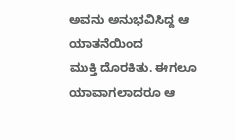ಅವನು ಅನುಭವಿಸಿದ್ದ ಆ ಯಾತನೆಯಿಂದ
ಮುಕ್ತಿ ದೊರಕಿತು. ಈಗಲೂ
ಯಾವಾಗಲಾದರೂ ಆ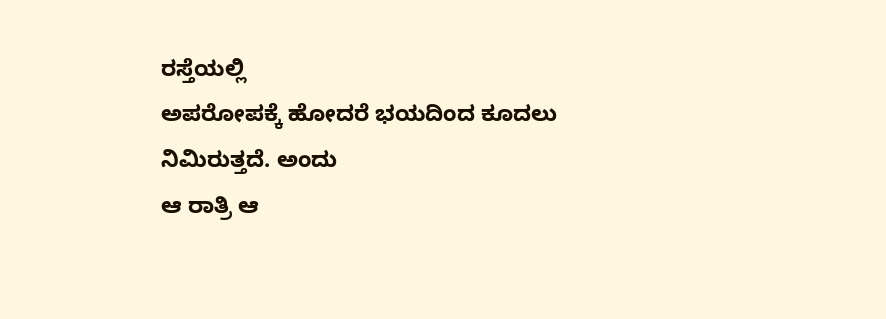ರಸ್ತೆಯಲ್ಲಿ
ಅಪರೋಪಕ್ಕೆ ಹೋದರೆ ಭಯದಿಂದ ಕೂದಲು
ನಿಮಿರುತ್ತದೆ. ಅಂದು
ಆ ರಾತ್ರಿ ಆ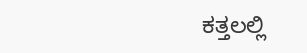ಕತ್ತಲಲ್ಲಿ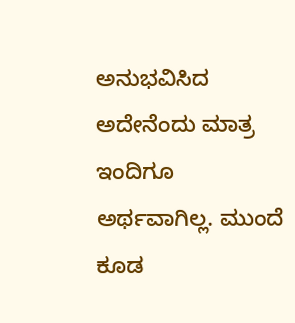ಅನುಭವಿಸಿದ
ಅದೇನೆಂದು ಮಾತ್ರ ಇಂದಿಗೂ
ಅರ್ಥವಾಗಿಲ್ಲ. ಮುಂದೆ
ಕೂಡ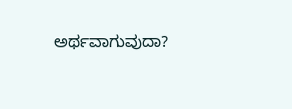ಅರ್ಥವಾಗುವುದಾ?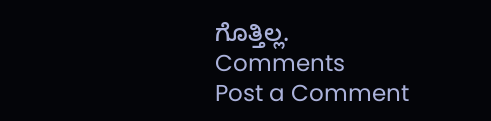ಗೊತ್ತಿಲ್ಲ.
Comments
Post a Comment